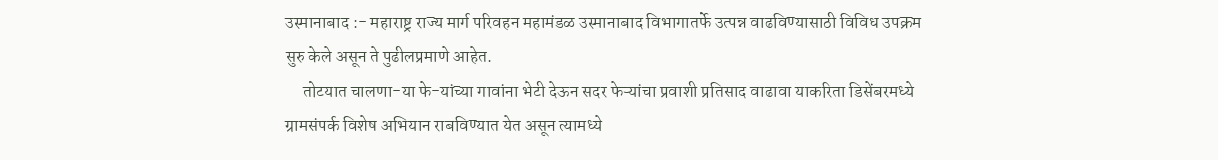उस्मानाबाद :- महाराष्ट्र राज्य मार्ग परिवहन महामंडळ उस्मानाबाद विभागातर्फे उत्पन्न वाढविण्यासाठी विविध उपक्रम सुरु केले असून ते पुढीलप्रमाणे आहेत.
     तोटयात चालणा-या फे-यांच्या गावांना भेटी देऊन सदर फेऱ्यांचा प्रवाशी प्रतिसाद वाढावा याकरिता डिसेंबरमध्ये ग्रामसंपर्क विशेष अभियान राबविण्यात येत असून त्यामध्ये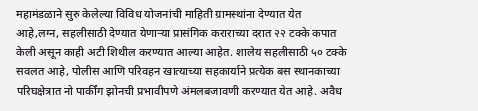महामंडळाने सुरु केलेल्या विविध योजनांची माहिती ग्रामस्थांना देण्यात येत आहे,लग्न, सहलीसाठी देण्यात येणाऱ्या प्रासंगिक कराराच्या दरात २२ टक्के कपात केली असून काही अटी शिथील करण्यात आल्या आहेत. शालेय सहलीसाठी ५० टक्के सवलत आहे, पोलीस आणि परिवहन खात्याच्या सहकार्याने प्रत्येक बस स्थानकाच्या परिघक्षेत्रात नो पार्कींग झोनची प्रभा‍वीपणे अंमलबजावणी करण्यात येत आहे. अवैध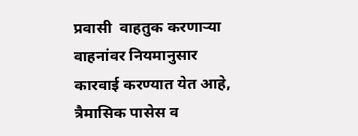प्रवासी  वाहतुक करणाऱ्या वाहनांवर नियमानुसार कारवाई करण्यात येत आहे, त्रैमासिक पासेस व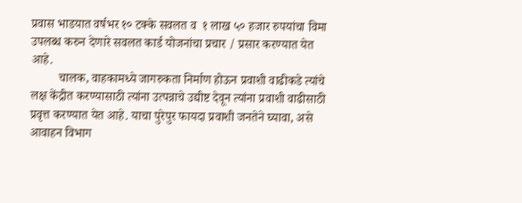प्रवास भाडयात वर्षभर १० टक्के सवलत व  १ लाख ५० हजार रुपयांचा विमा उपलब्ध करुन देणारे सवलत कार्ड योजनांचा प्रचार / प्रसार करण्यात येत आहे.
         चालक, वाहकामध्ये जागरुकता निर्माण होऊन प्रवाशी वाढीकडे त्यांचे लक्ष केंद्रीत करण्यासाठी त्यांना उत्पन्नाचे उद्यीष्ट देवून त्यांना प्रवाशी वाढीसाठी प्रवृत्त करण्यात येत आहे. याचा पुरेपुर फायदा प्रवाशी जनतेने घ्यावा, असे आवाहन विभाग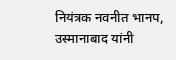नियंत्रक नवनीत भानप, उस्मानाबाद यांनी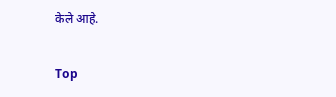केले आहे.

Top